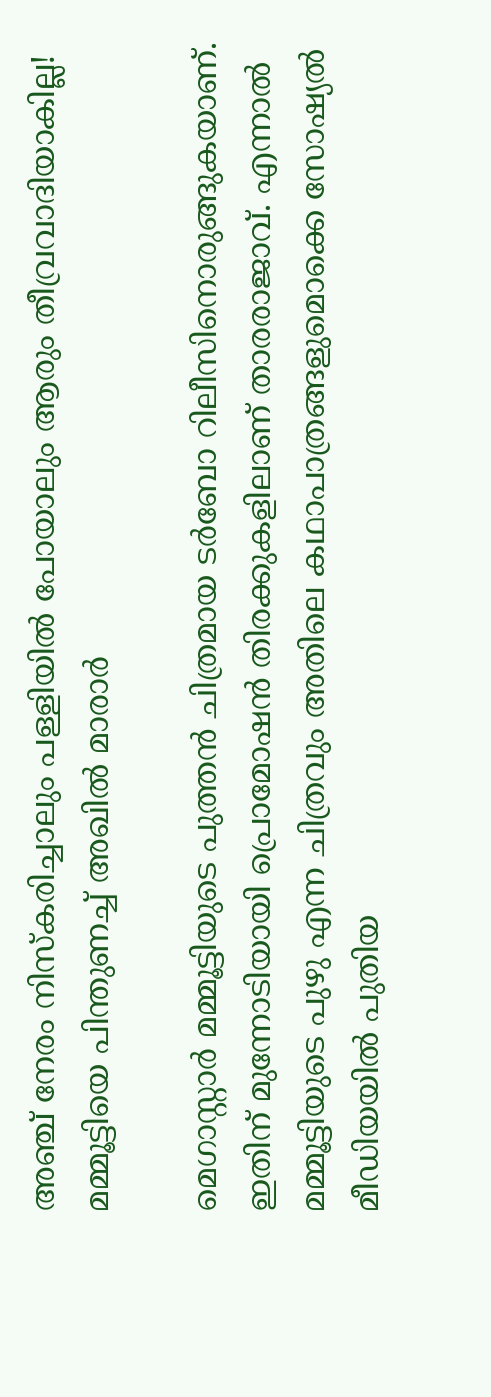അഞ്ച് നേരം നിസ്‌കരിച്ചാലും പള്ളിയില്‍ പോയാലും ആരും തീവ്രവാദിയാകില്ല! മമ്മൂട്ടിയെ പിന്തുണച്ച് അഖില്‍ മാരാര്‍

മെഗാസ്റ്റാര്‍ മമ്മൂട്ടിയുടെ പുത്തന്‍ ചിത്രമായ ടര്‍ബോ റിലീസിനൊരുങ്ങുകയാണ്. ഇതിന് മുന്നോടിയായി പ്രൊമോഷന്‍ തിരക്കുകളിലാണ് താരരാജാവ്. എന്നാല്‍ മമ്മൂട്ടിയുടെ പുഴു എന്ന ചിത്രവും അതിലെ കഥാപാത്രങ്ങളുമൊക്കെ സോഷ്യല്‍ മീഡിയയില്‍ പുതിയ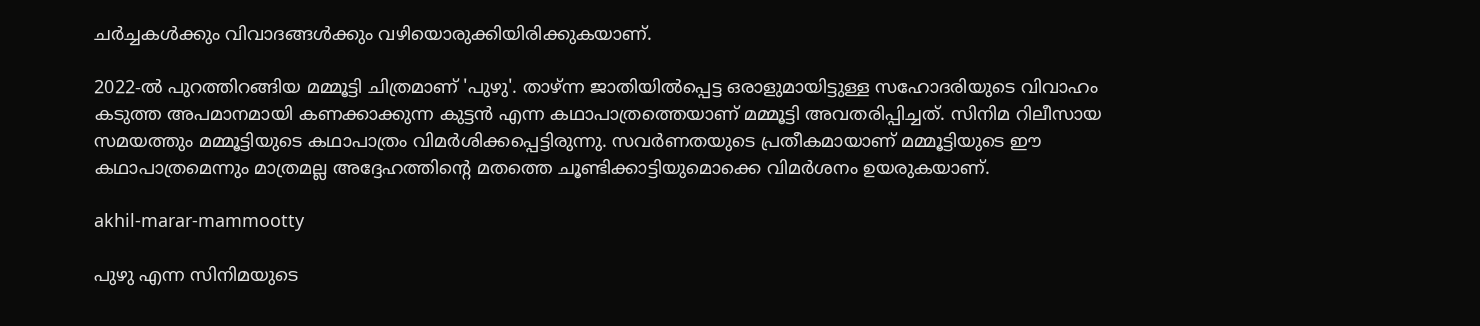ചര്‍ച്ചകള്‍ക്കും വിവാദങ്ങള്‍ക്കും വഴിയൊരുക്കിയിരിക്കുകയാണ്.

2022-ല്‍ പുറത്തിറങ്ങിയ മമ്മൂട്ടി ചിത്രമാണ് 'പുഴു'. താഴ്ന്ന ജാതിയില്‍പ്പെട്ട ഒരാളുമായിട്ടുള്ള സഹോദരിയുടെ വിവാഹം കടുത്ത അപമാനമായി കണക്കാക്കുന്ന കുട്ടന്‍ എന്ന കഥാപാത്രത്തെയാണ് മമ്മൂട്ടി അവതരിപ്പിച്ചത്. സിനിമ റിലീസായ സമയത്തും മമ്മൂട്ടിയുടെ കഥാപാത്രം വിമര്‍ശിക്കപ്പെട്ടിരുന്നു. സവര്‍ണതയുടെ പ്രതീകമായാണ് മമ്മൂട്ടിയുടെ ഈ കഥാപാത്രമെന്നും മാത്രമല്ല അദ്ദേഹത്തിന്റെ മതത്തെ ചൂണ്ടിക്കാട്ടിയുമൊക്കെ വിമര്‍ശനം ഉയരുകയാണ്.

akhil-marar-mammootty

പുഴു എന്ന സിനിമയുടെ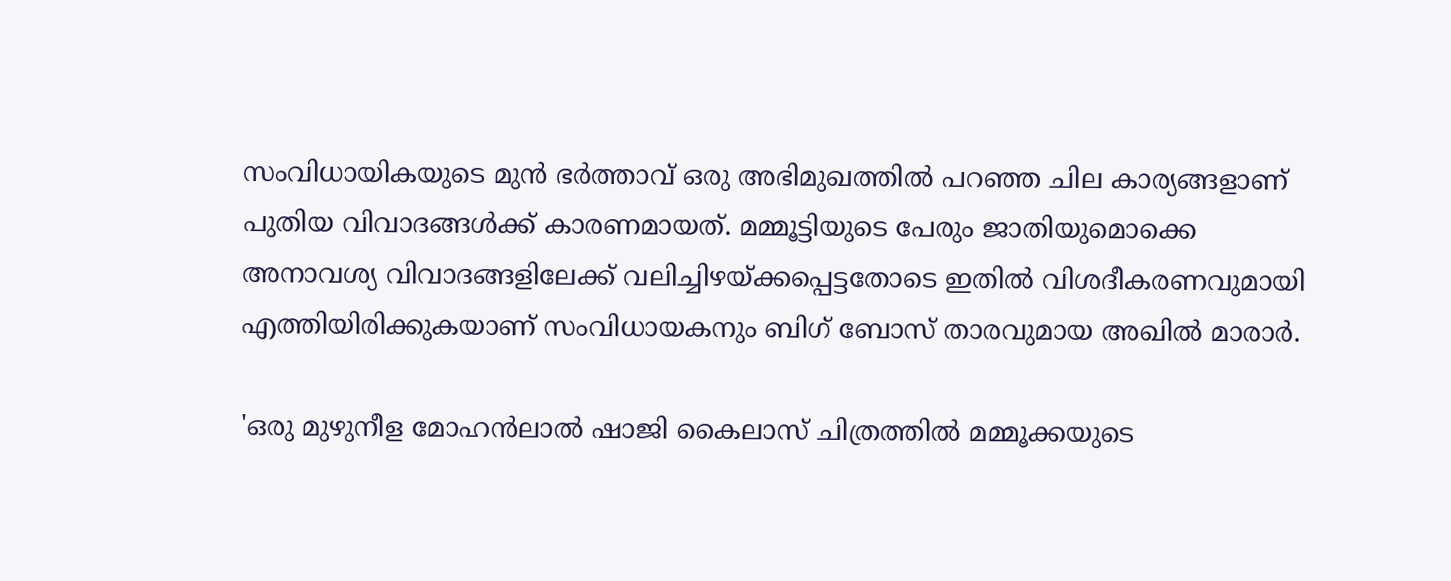സംവിധായികയുടെ മുന്‍ ഭര്‍ത്താവ് ഒരു അഭിമുഖത്തില്‍ പറഞ്ഞ ചില കാര്യങ്ങളാണ് പുതിയ വിവാദങ്ങള്‍ക്ക് കാരണമായത്. മമ്മൂട്ടിയുടെ പേരും ജാതിയുമൊക്കെ അനാവശ്യ വിവാദങ്ങളിലേക്ക് വലിച്ചിഴയ്ക്കപ്പെട്ടതോടെ ഇതില്‍ വിശദീകരണവുമായി എത്തിയിരിക്കുകയാണ് സംവിധായകനും ബിഗ് ബോസ് താരവുമായ അഖില്‍ മാരാര്‍.

'ഒരു മുഴുനീള മോഹന്‍ലാല്‍ ഷാജി കൈലാസ് ചിത്രത്തില്‍ മമ്മൂക്കയുടെ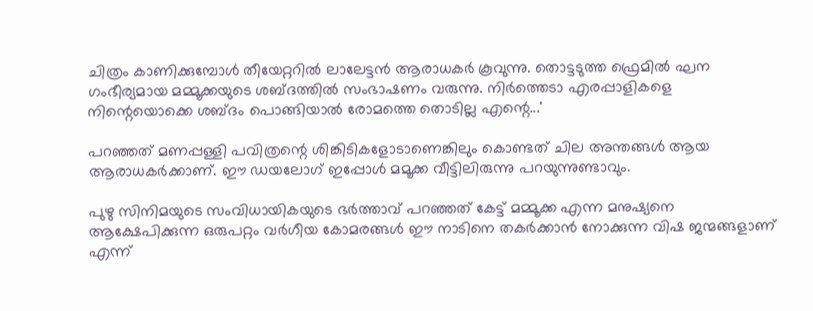ചിത്രം കാണിക്കുമ്പോള്‍ തീയേറ്ററില്‍ ലാലേട്ടന്‍ ആരാധകര്‍ കൂവുന്നു. തൊട്ടടുത്ത ഫ്രെമില്‍ ഘന ഗംഭീര്യമായ മമ്മൂക്കയുടെ ശബ്ദത്തില്‍ സംഭാഷണം വരുന്നു. നിര്‍ത്തെടാ എരപ്പാളികളെ നിന്റെയൊക്കെ ശബ്ദം പൊങ്ങിയാല്‍ രോമത്തെ തൊടില്ല എന്റെ...'

പറഞ്ഞത് മണപ്പള്ളി പവിത്രന്റെ ശിങ്കിടികളോടാണെങ്കിലും കൊണ്ടത് ചില അന്തങ്ങള്‍ ആയ ആരാധകര്‍ക്കാണ്. ഈ ഡയലോഗ് ഇപ്പോള്‍ മമൂക്ക വീട്ടിലിരുന്നു പറയുന്നുണ്ടാവും.

പുഴു സിനിമയുടെ സംവിധായികയുടെ ഭര്‍ത്താവ് പറഞ്ഞത് കേട്ട് മമ്മൂക്ക എന്ന മനുഷ്യനെ ആക്ഷേപിക്കുന്ന ഒരുപറ്റം വര്‍ഗീയ കോമരങ്ങള്‍ ഈ നാടിനെ തകര്‍ക്കാന്‍ നോക്കുന്ന വിഷ ജന്മങ്ങളാണ് എന്ന്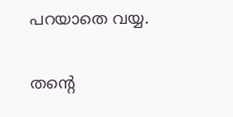പറയാതെ വയ്യ.

തന്റെ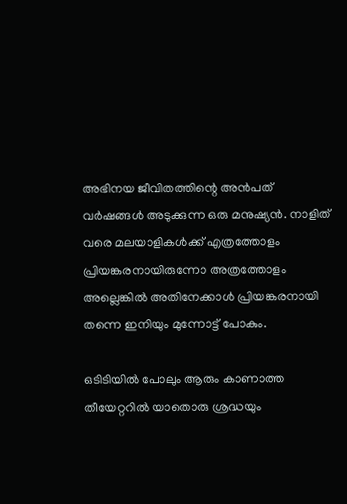അഭിനയ ജീവിതത്തിന്റെ അന്‍പത് വര്‍ഷങ്ങള്‍ അടുക്കുന്ന ഒരു മനുഷ്യന്‍. നാളിത് വരെ മലയാളികള്‍ക്ക് എത്രത്തോളം പ്രിയങ്കരനായിരുന്നോ അത്രത്തോളം അല്ലെങ്കില്‍ അതിനേക്കാള്‍ പ്രിയങ്കരനായി തന്നെ ഇനിയും മുന്നോട്ട് പോകും.

ഒടിടിയില്‍ പോലും ആരും കാണാത്ത തീയേറ്ററില്‍ യാതൊരു ശ്രദ്ധയും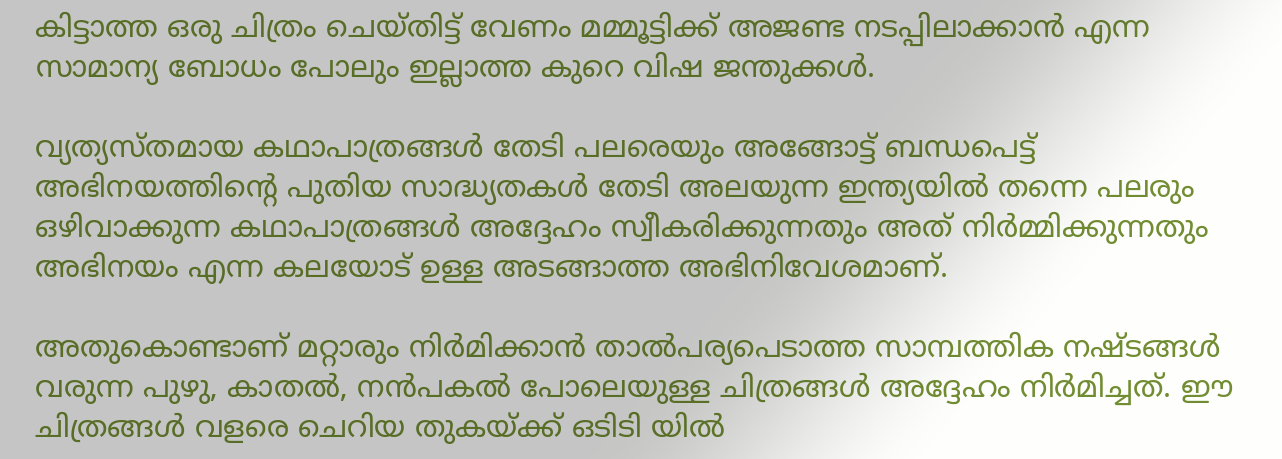കിട്ടാത്ത ഒരു ചിത്രം ചെയ്തിട്ട് വേണം മമ്മൂട്ടിക്ക് അജണ്ട നടപ്പിലാക്കാന്‍ എന്ന സാമാന്യ ബോധം പോലും ഇല്ലാത്ത കുറെ വിഷ ജന്തുക്കള്‍.

വ്യത്യസ്തമായ കഥാപാത്രങ്ങള്‍ തേടി പലരെയും അങ്ങോട്ട് ബന്ധപെട്ട് അഭിനയത്തിന്റെ പുതിയ സാദ്ധ്യതകള്‍ തേടി അലയുന്ന ഇന്ത്യയില്‍ തന്നെ പലരും ഒഴിവാക്കുന്ന കഥാപാത്രങ്ങള്‍ അദ്ദേഹം സ്വീകരിക്കുന്നതും അത് നിര്‍മ്മിക്കുന്നതും അഭിനയം എന്ന കലയോട് ഉള്ള അടങ്ങാത്ത അഭിനിവേശമാണ്.

അതുകൊണ്ടാണ് മറ്റാരും നിര്‍മിക്കാന്‍ താല്‍പര്യപെടാത്ത സാമ്പത്തിക നഷ്ടങ്ങള്‍ വരുന്ന പുഴു, കാതല്‍, നന്‍പകല്‍ പോലെയുള്ള ചിത്രങ്ങള്‍ അദ്ദേഹം നിര്‍മിച്ചത്. ഈ ചിത്രങ്ങള്‍ വളരെ ചെറിയ തുകയ്ക്ക് ഒടിടി യില്‍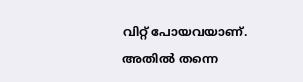വിറ്റ് പോയവയാണ്. അതില്‍ തന്നെ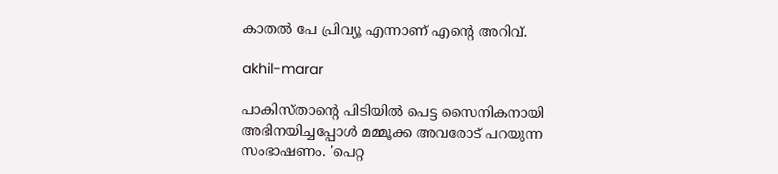കാതല്‍ പേ പ്രിവ്യൂ എന്നാണ് എന്റെ അറിവ്.

akhil-marar

പാകിസ്താന്റെ പിടിയില്‍ പെട്ട സൈനികനായി അഭിനയിച്ചപ്പോള്‍ മമ്മൂക്ക അവരോട് പറയുന്ന സംഭാഷണം. 'പെറ്റ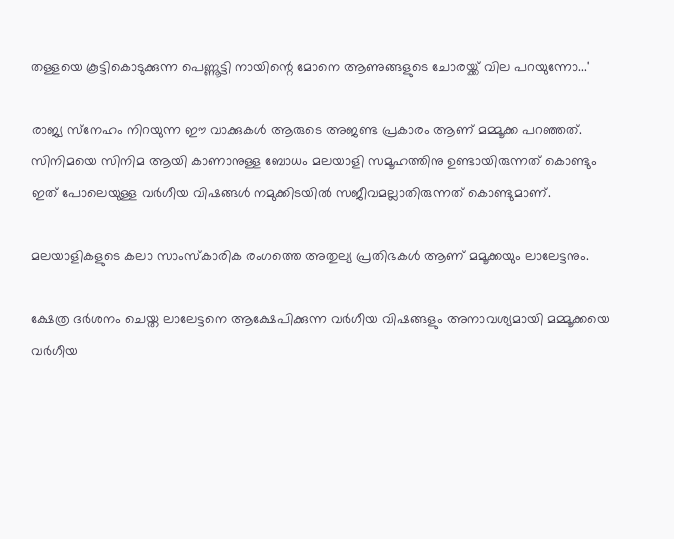തള്ളയെ കൂട്ടികൊടുക്കുന്ന പെണ്ണൂട്ടി നായിന്റെ മോനെ ആണുങ്ങളുടെ ചോരയ്ക്ക് വില പറയുന്നോ...'

രാജ്യ സ്‌നേഹം നിറയുന്ന ഈ വാക്കുകള്‍ ആരുടെ അജണ്ട പ്രകാരം ആണ് മമ്മൂക്ക പറഞ്ഞത്. സിനിമയെ സിനിമ ആയി കാണാനുള്ള ബോധം മലയാളി സമൂഹത്തിനു ഉണ്ടായിരുന്നത് കൊണ്ടും ഇത് പോലെയുള്ള വര്‍ഗീയ വിഷങ്ങള്‍ നമുക്കിടയില്‍ സജീവമല്ലാതിരുന്നത് കൊണ്ടുമാണ്.

മലയാളികളുടെ കലാ സാംസ്‌കാരിക രംഗത്തെ അതുല്യ പ്രതിഭകള്‍ ആണ് മമൂക്കയും ലാലേട്ടനും.

ക്ഷേത്ര ദര്‍ശനം ചെയ്ത ലാലേട്ടനെ ആക്ഷേപിക്കുന്ന വര്‍ഗീയ വിഷങ്ങളും അനാവശ്യമായി മമ്മൂക്കയെ വര്‍ഗീയ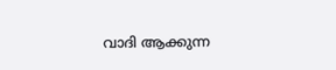വാദി ആക്കുന്ന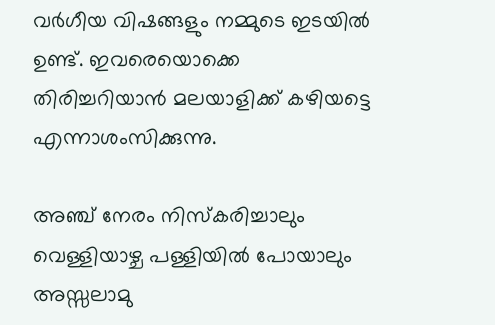വര്‍ഗീയ വിഷങ്ങളും നമ്മുടെ ഇടയില്‍ ഉണ്ട്. ഇവരെയൊക്കെ തിരിച്ചറിയാന്‍ മലയാളിക്ക് കഴിയട്ടെ എന്നാശംസിക്കുന്നു.

അഞ്ച് നേരം നിസ്‌കരിച്ചാലും വെള്ളിയാഴ്ച പള്ളിയില്‍ പോയാലും അസ്സലാമു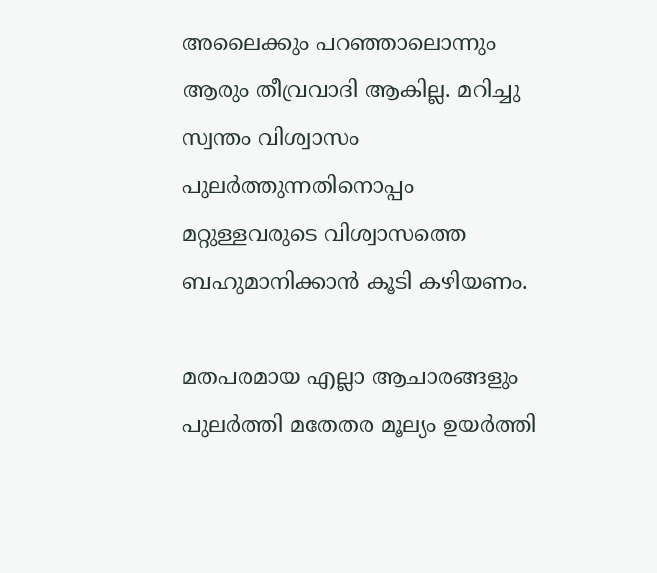അലൈക്കും പറഞ്ഞാലൊന്നും ആരും തീവ്രവാദി ആകില്ല. മറിച്ചു സ്വന്തം വിശ്വാസം പുലര്‍ത്തുന്നതിനൊപ്പം മറ്റുള്ളവരുടെ വിശ്വാസത്തെ ബഹുമാനിക്കാന്‍ കൂടി കഴിയണം.

മതപരമായ എല്ലാ ആചാരങ്ങളും പുലര്‍ത്തി മതേതര മൂല്യം ഉയര്‍ത്തി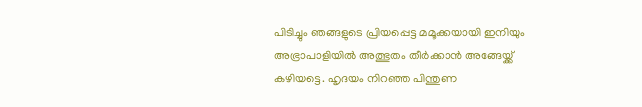പിടിച്ചും ഞങ്ങളുടെ പ്രിയപ്പെട്ട മമൂക്കയായി ഇനിയും അഭ്രാപാളിയില്‍ അത്ഭുതം തീര്‍ക്കാന്‍ അങ്ങേയ്ക്ക് കഴിയട്ടെ. ഹൃദയം നിറഞ്ഞ പിന്തുണ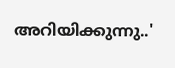അറിയിക്കുന്നു..'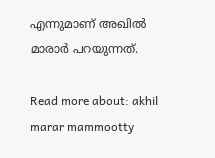എന്നുമാണ് അഖില്‍ മാരാര്‍ പറയുന്നത്.

Read more about: akhil marar mammootty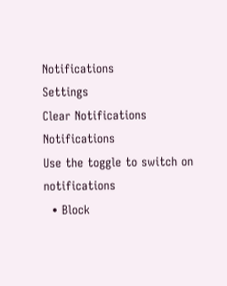Notifications
Settings
Clear Notifications
Notifications
Use the toggle to switch on notifications
  • Block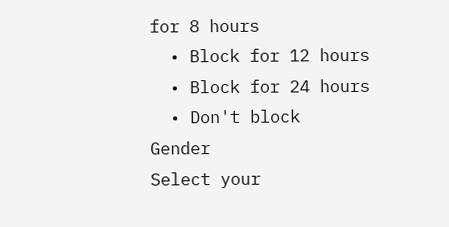for 8 hours
  • Block for 12 hours
  • Block for 24 hours
  • Don't block
Gender
Select your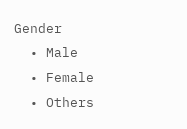Gender
  • Male
  • Female
  • Others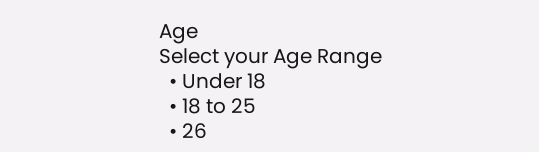Age
Select your Age Range
  • Under 18
  • 18 to 25
  • 26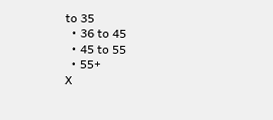to 35
  • 36 to 45
  • 45 to 55
  • 55+
X